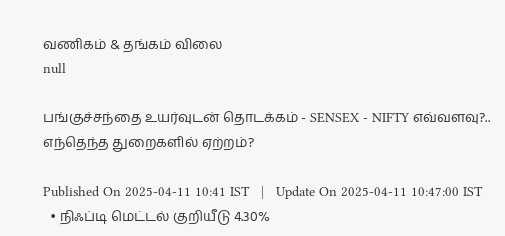வணிகம் & தங்கம் விலை
null

பங்குச்சந்தை உயர்வுடன் தொடக்கம் - SENSEX - NIFTY எவ்வளவு?.. எந்தெந்த துறைகளில் ஏற்றம்?

Published On 2025-04-11 10:41 IST   |   Update On 2025-04-11 10:47:00 IST
  • நிஃப்டி மெட்டல் குறியீடு 4.30%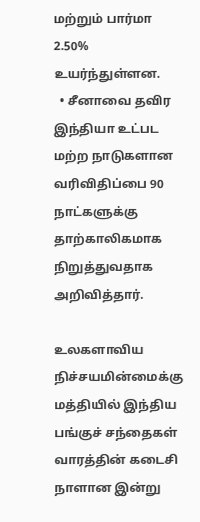மற்றும் பார்மா 2.50% உயர்ந்துள்ளன.
  • சீனாவை தவிர இந்தியா உட்பட மற்ற நாடுகளான வரிவிதிப்பை 90 நாட்களுக்கு தாற்காலிகமாக நிறுத்துவதாக அறிவித்தார்.

உலகளாவிய நிச்சயமின்மைக்கு மத்தியில் இந்திய பங்குச் சந்தைகள் வாரத்தின் கடைசி நாளான இன்று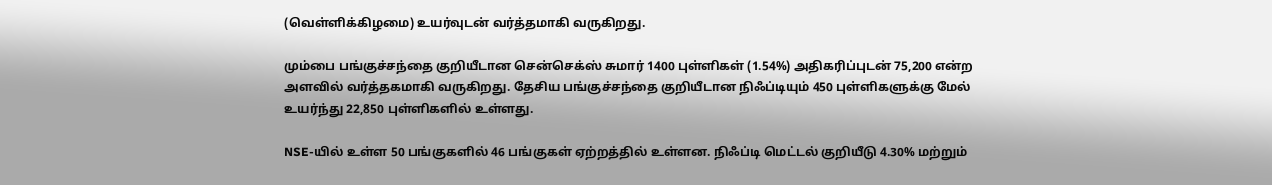(வெள்ளிக்கிழமை) உயர்வுடன் வர்த்தமாகி வருகிறது.

மும்பை பங்குச்சந்தை குறியீடான சென்செக்ஸ் சுமார் 1400 புள்ளிகள் (1.54%) அதிகரிப்புடன் 75,200 என்ற அளவில் வர்த்தகமாகி வருகிறது. தேசிய பங்குச்சந்தை குறியீடான நிஃப்டியும் 450 புள்ளிகளுக்கு மேல் உயர்ந்து 22,850 புள்ளிகளில் உள்ளது.

NSE-யில் உள்ள 50 பங்குகளில் 46 பங்குகள் ஏற்றத்தில் உள்ளன. நிஃப்டி மெட்டல் குறியீடு 4.30% மற்றும்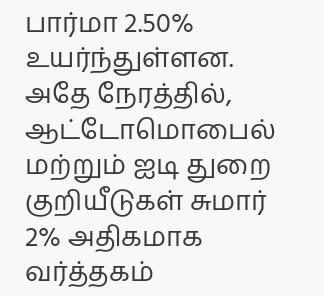பார்மா 2.50% உயர்ந்துள்ளன. அதே நேரத்தில், ஆட்டோமொபைல் மற்றும் ஐடி துறை குறியீடுகள் சுமார் 2% அதிகமாக வர்த்தகம்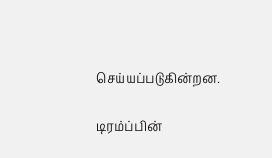செய்யப்படுகின்றன.

டிரம்ப்பின்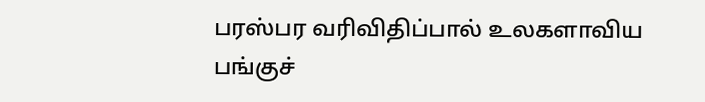பரஸ்பர வரிவிதிப்பால் உலகளாவிய பங்குச்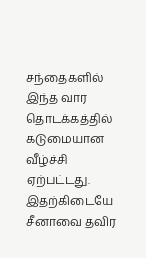சந்தைகளில் இந்த வார தொடக்கத்தில் கடுமையான வீழ்ச்சி ஏற்பட்டது. இதற்கிடையே சீனாவை தவிர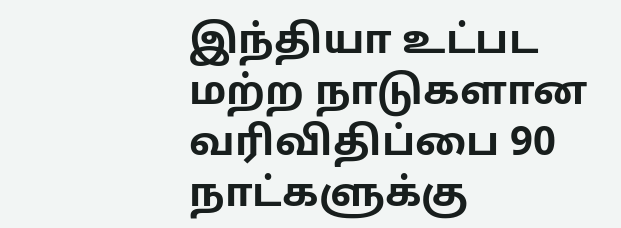இந்தியா உட்பட மற்ற நாடுகளான வரிவிதிப்பை 90 நாட்களுக்கு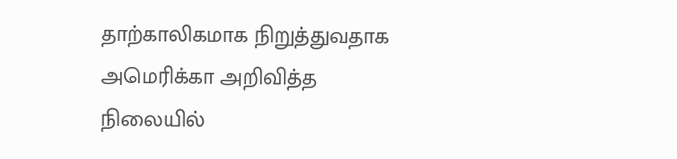தாற்காலிகமாக நிறுத்துவதாக அமெரிக்கா அறிவித்த நிலையில்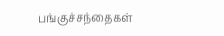பங்குச்சந்தைகள்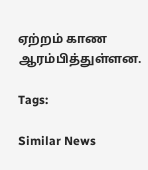ஏற்றம் காண ஆரம்பித்துள்ளன.

Tags:

Similar News